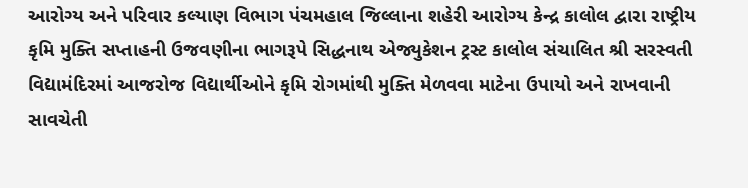આરોગ્ય અને પરિવાર કલ્યાણ વિભાગ પંચમહાલ જિલ્લાના શહેરી આરોગ્ય કેન્દ્ર કાલોલ દ્વારા રાષ્ટ્રીય કૃમિ મુક્તિ સપ્તાહની ઉજવણીના ભાગરૂપે સિદ્ધનાથ એજ્યુકેશન ટ્રસ્ટ કાલોલ સંચાલિત શ્રી સરસ્વતી વિદ્યામંદિરમાં આજરોજ વિદ્યાર્થીઓને કૃમિ રોગમાંથી મુક્તિ મેળવવા માટેના ઉપાયો અને રાખવાની સાવચેતી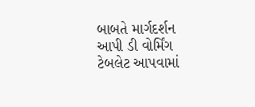બાબતે માર્ગદર્શન આપી ડી વોર્મિંગ ટેબલેટ આપવામાં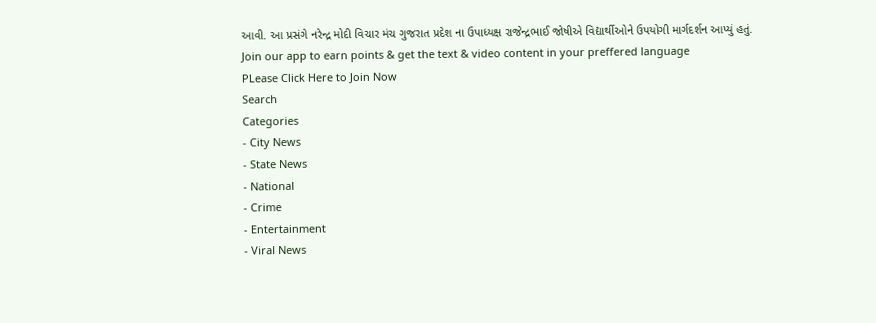આવી. આ પ્રસંગે નરેન્દ્ર મોદી વિચાર મંચ ગુજરાત પ્રદેશ ના ઉપાધ્યક્ષ રાજેન્દ્રભાઈ જોષીએ વિદ્યાર્થીઓને ઉપયોગી માર્ગદર્શન આપ્યું હતું.
Join our app to earn points & get the text & video content in your preffered language
PLease Click Here to Join Now
Search
Categories
- City News
- State News
- National
- Crime
- Entertainment
- Viral News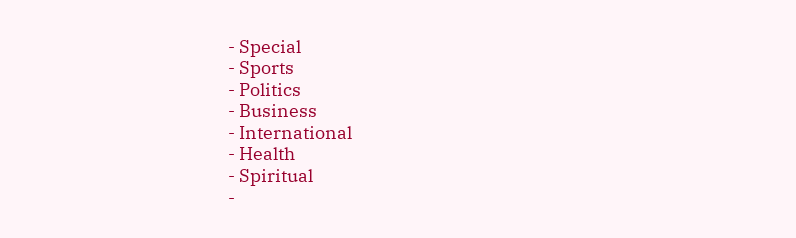- Special
- Sports
- Politics
- Business
- International
- Health
- Spiritual
-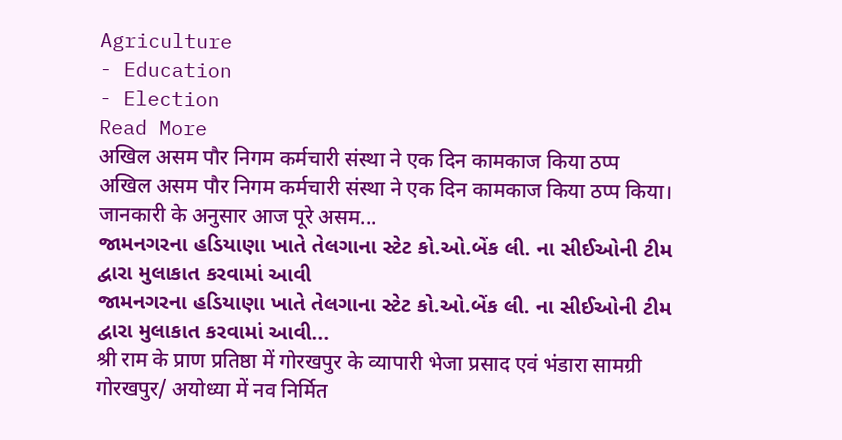Agriculture
- Education
- Election
Read More
अखिल असम पौर निगम कर्मचारी संस्था ने एक दिन कामकाज किया ठप्प
अखिल असम पौर निगम कर्मचारी संस्था ने एक दिन कामकाज किया ठप्प किया। जानकारी के अनुसार आज पूरे असम...
જામનગરના હડિયાણા ખાતે તેલગાના સ્ટેટ કો.ઓ.બેંક લી. ના સીઈઓની ટીમ દ્વારા મુલાકાત કરવામાં આવી
જામનગરના હડિયાણા ખાતે તેલગાના સ્ટેટ કો.ઓ.બેંક લી. ના સીઈઓની ટીમ દ્વારા મુલાકાત કરવામાં આવી...
श्री राम के प्राण प्रतिष्ठा में गोरखपुर के व्यापारी भेजा प्रसाद एवं भंडारा सामग्री
गोरखपुर/ अयोध्या में नव निर्मित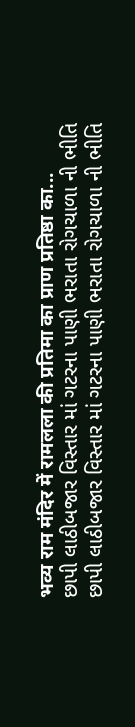भव्य राम मंदिर में रामलला की प्रतिमा का प्राण प्रतिष्ठा का...
છાપી લાઠીબજાર વિસ્તાર માં ગટરના પાણી ભરાતા રોગચાળા ની ભીતિ
છાપી લાઠીબજાર વિસ્તાર માં ગટરના પાણી ભરાતા રોગચાળા ની ભીતિ